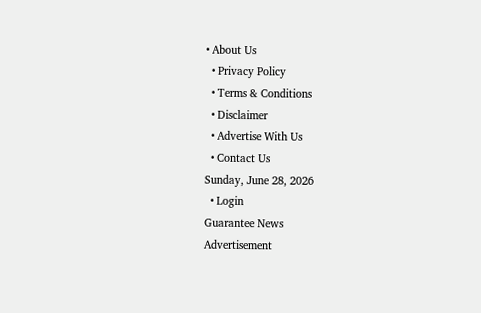• About Us
  • Privacy Policy
  • Terms & Conditions
  • Disclaimer
  • Advertise With Us
  • Contact Us
Sunday, June 28, 2026
  • Login
Guarantee News
Advertisement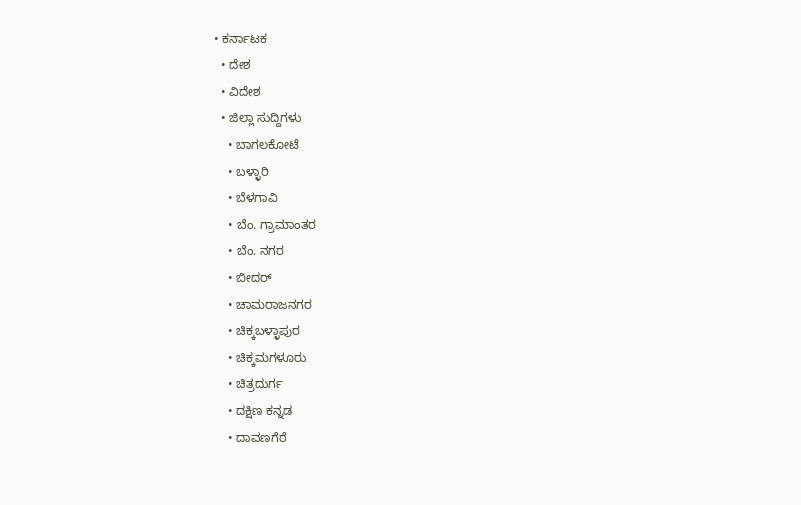• ಕರ್ನಾಟಕ
  • ದೇಶ
  • ವಿದೇಶ
  • ಜಿಲ್ಲಾ ಸುದ್ದಿಗಳು
    • ಬಾಗಲಕೋಟೆ
    • ಬಳ್ಳಾರಿ
    • ಬೆಳಗಾವಿ
    • ಬೆಂ. ಗ್ರಾಮಾಂತರ
    • ಬೆಂ. ನಗರ
    • ಬೀದರ್
    • ಚಾಮರಾಜನಗರ
    • ಚಿಕ್ಕಬಳ್ಳಾಪುರ
    • ಚಿಕ್ಕಮಗಳೂರು
    • ಚಿತ್ರದುರ್ಗ
    • ದಕ್ಷಿಣ ಕನ್ನಡ
    • ದಾವಣಗೆರೆ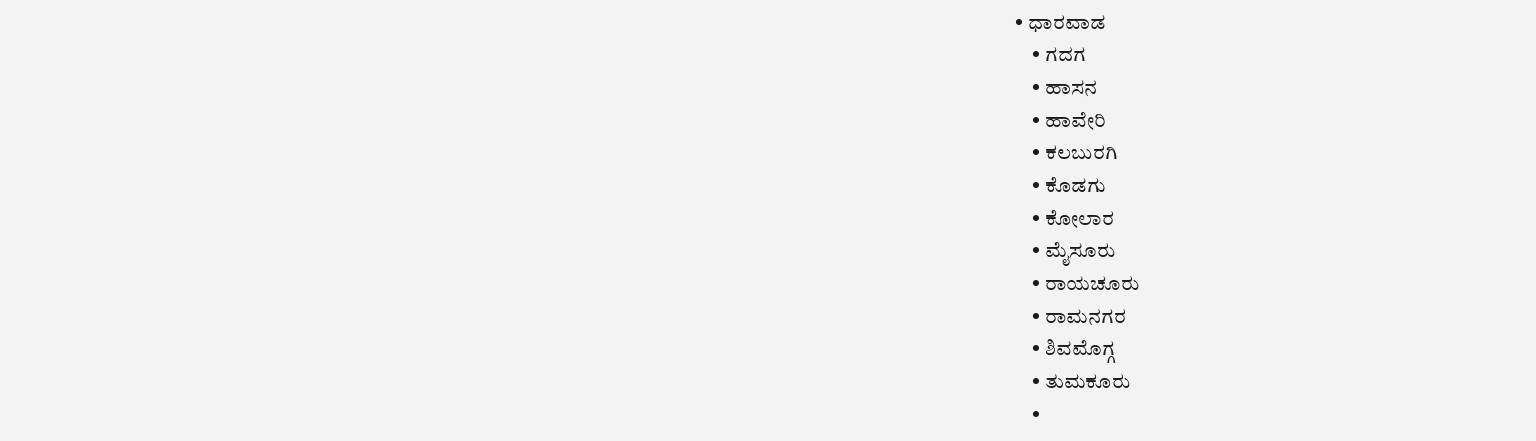• ಧಾರವಾಡ
    • ಗದಗ
    • ಹಾಸನ
    • ಹಾವೇರಿ
    • ಕಲಬುರಗಿ
    • ಕೊಡಗು
    • ಕೋಲಾರ
    • ಮೈಸೂರು
    • ರಾಯಚೂರು
    • ರಾಮನಗರ
    • ಶಿವಮೊಗ್ಗ
    • ತುಮಕೂರು
    •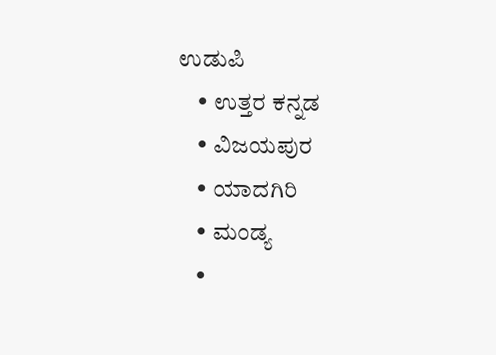ಉಡುಪಿ
    • ಉತ್ತರ ಕನ್ನಡ
    • ವಿಜಯಪುರ
    • ಯಾದಗಿರಿ
    • ಮಂಡ್ಯ
    •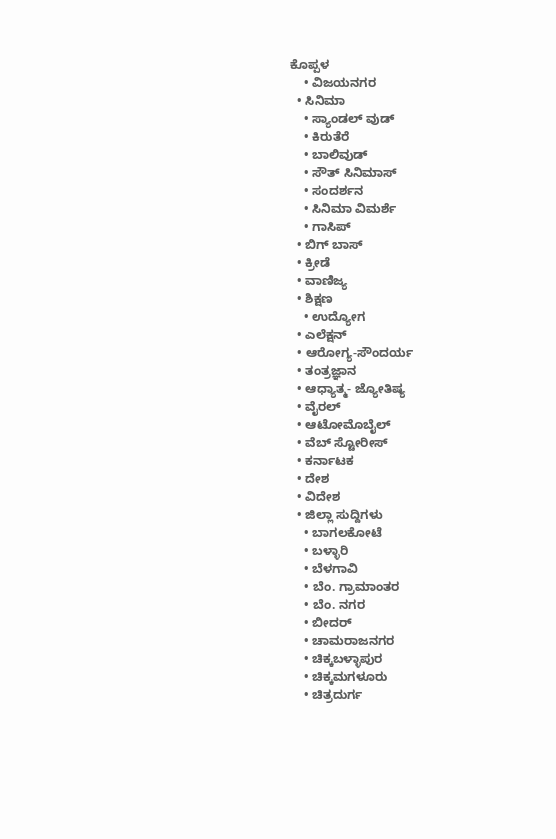ಕೊಪ್ಪಳ
    • ವಿಜಯನಗರ
  • ಸಿನಿಮಾ
    • ಸ್ಯಾಂಡಲ್ ವುಡ್
    • ಕಿರುತೆರೆ
    • ಬಾಲಿವುಡ್
    • ಸೌತ್ ಸಿನಿಮಾಸ್
    • ಸಂದರ್ಶನ
    • ಸಿನಿಮಾ ವಿಮರ್ಶೆ
    • ಗಾಸಿಪ್
  • ಬಿಗ್ ಬಾಸ್
  • ಕ್ರೀಡೆ
  • ವಾಣಿಜ್ಯ
  • ಶಿಕ್ಷಣ
    • ಉದ್ಯೋಗ
  • ಎಲೆಕ್ಷನ್
  • ಆರೋಗ್ಯ-ಸೌಂದರ್ಯ
  • ತಂತ್ರಜ್ಞಾನ
  • ಆಧ್ಯಾತ್ಮ- ಜ್ಯೋತಿಷ್ಯ
  • ವೈರಲ್
  • ಆಟೋಮೊಬೈಲ್
  • ವೆಬ್ ಸ್ಟೋರೀಸ್
  • ಕರ್ನಾಟಕ
  • ದೇಶ
  • ವಿದೇಶ
  • ಜಿಲ್ಲಾ ಸುದ್ದಿಗಳು
    • ಬಾಗಲಕೋಟೆ
    • ಬಳ್ಳಾರಿ
    • ಬೆಳಗಾವಿ
    • ಬೆಂ. ಗ್ರಾಮಾಂತರ
    • ಬೆಂ. ನಗರ
    • ಬೀದರ್
    • ಚಾಮರಾಜನಗರ
    • ಚಿಕ್ಕಬಳ್ಳಾಪುರ
    • ಚಿಕ್ಕಮಗಳೂರು
    • ಚಿತ್ರದುರ್ಗ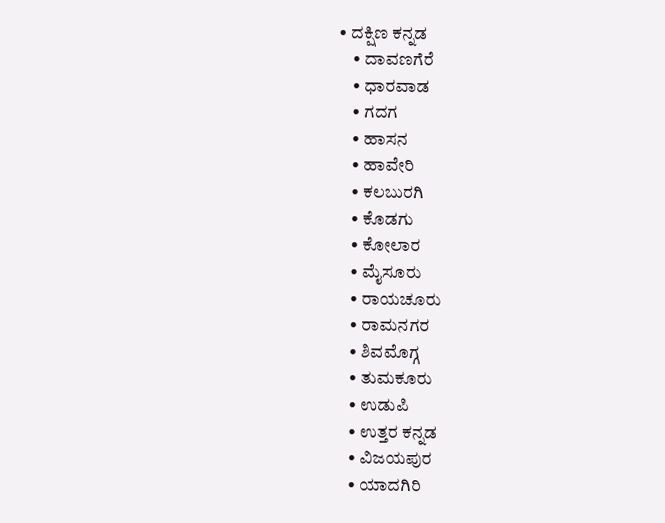• ದಕ್ಷಿಣ ಕನ್ನಡ
    • ದಾವಣಗೆರೆ
    • ಧಾರವಾಡ
    • ಗದಗ
    • ಹಾಸನ
    • ಹಾವೇರಿ
    • ಕಲಬುರಗಿ
    • ಕೊಡಗು
    • ಕೋಲಾರ
    • ಮೈಸೂರು
    • ರಾಯಚೂರು
    • ರಾಮನಗರ
    • ಶಿವಮೊಗ್ಗ
    • ತುಮಕೂರು
    • ಉಡುಪಿ
    • ಉತ್ತರ ಕನ್ನಡ
    • ವಿಜಯಪುರ
    • ಯಾದಗಿರಿ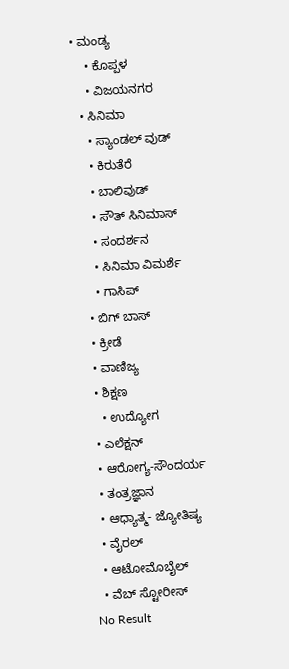• ಮಂಡ್ಯ
    • ಕೊಪ್ಪಳ
    • ವಿಜಯನಗರ
  • ಸಿನಿಮಾ
    • ಸ್ಯಾಂಡಲ್ ವುಡ್
    • ಕಿರುತೆರೆ
    • ಬಾಲಿವುಡ್
    • ಸೌತ್ ಸಿನಿಮಾಸ್
    • ಸಂದರ್ಶನ
    • ಸಿನಿಮಾ ವಿಮರ್ಶೆ
    • ಗಾಸಿಪ್
  • ಬಿಗ್ ಬಾಸ್
  • ಕ್ರೀಡೆ
  • ವಾಣಿಜ್ಯ
  • ಶಿಕ್ಷಣ
    • ಉದ್ಯೋಗ
  • ಎಲೆಕ್ಷನ್
  • ಆರೋಗ್ಯ-ಸೌಂದರ್ಯ
  • ತಂತ್ರಜ್ಞಾನ
  • ಆಧ್ಯಾತ್ಮ- ಜ್ಯೋತಿಷ್ಯ
  • ವೈರಲ್
  • ಆಟೋಮೊಬೈಲ್
  • ವೆಬ್ ಸ್ಟೋರೀಸ್
No Result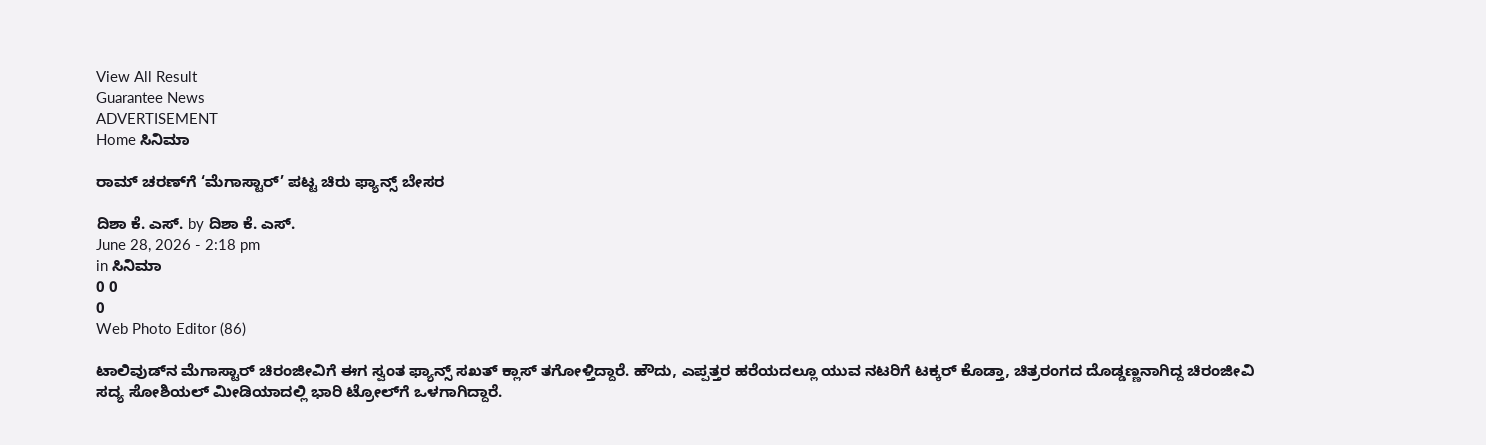View All Result
Guarantee News
ADVERTISEMENT
Home ಸಿನಿಮಾ

ರಾಮ್ ಚರಣ್‌ಗೆ ‘ಮೆಗಾಸ್ಟಾರ್’ ಪಟ್ಟ ಚಿರು ಫ್ಯಾನ್ಸ್ ಬೇಸರ

ದಿಶಾ ಕೆ. ಎಸ್. by ದಿಶಾ ಕೆ. ಎಸ್.
June 28, 2026 - 2:18 pm
in ಸಿನಿಮಾ
0 0
0
Web Photo Editor (86)

ಟಾಲಿವುಡ್‌ನ ಮೆಗಾಸ್ಟಾರ್ ಚಿರಂಜೀವಿಗೆ ಈಗ ಸ್ವಂತ ಫ್ಯಾನ್ಸ್‌ ಸಖತ್ ಕ್ಲಾಸ್ ತಗೋಳ್ತಿದ್ದಾರೆ. ಹೌದು, ಎಪ್ಪತ್ತರ ಹರೆಯದಲ್ಲೂ ಯುವ ನಟರಿಗೆ ಟಕ್ಕರ್ ಕೊಡ್ತಾ, ಚಿತ್ರರಂಗದ ದೊಡ್ಡಣ್ಣನಾಗಿದ್ದ ಚಿರಂಜೀವಿ ಸದ್ಯ ಸೋಶಿಯಲ್ ಮೀಡಿಯಾದಲ್ಲಿ ಭಾರಿ ಟ್ರೋಲ್‌ಗೆ ಒಳಗಾಗಿದ್ದಾರೆ.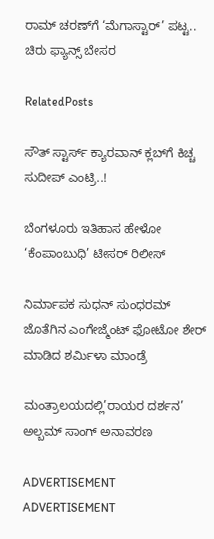ರಾಮ್ ಚರಣ್‌ಗೆ ‘ಮೆಗಾಸ್ಟಾರ್’ ಪಟ್ಟ.. ಚಿರು ಫ್ಯಾನ್ಸ್ ಬೇಸರ

RelatedPosts

ಸೌತ್ ಸ್ಟಾರ್ಸ್ ಕ್ಯಾರವಾನ್ ಕ್ಲಬ್‌ಗೆ ಕಿಚ್ಚ ಸುದೀಪ್ ಎಂಟ್ರಿ..!

ಬೆಂಗಳೂರು ಇತಿಹಾಸ ಹೇಳೋ ‘ಕೆಂಪಾಂಬುಧಿ’ ಟೀಸರ್ ರಿಲೀಸ್

ನಿರ್ಮಾಪಕ ಸುಧನ್ ಸುಂಧರಮ್ ಜೊತೆಗಿನ ಎಂಗೇಜ್ಮೆಂಟ್ ಫೋಟೋ ಶೇರ್ ಮಾಡಿದ ಶರ್ಮಿಳಾ ಮಾಂಡ್ರೆ

ಮಂತ್ರಾಲಯದಲ್ಲಿ’ರಾಯರ ದರ್ಶನ’ ಅಲ್ಬಮ್ ಸಾಂಗ್ ಅನಾವರಣ

ADVERTISEMENT
ADVERTISEMENT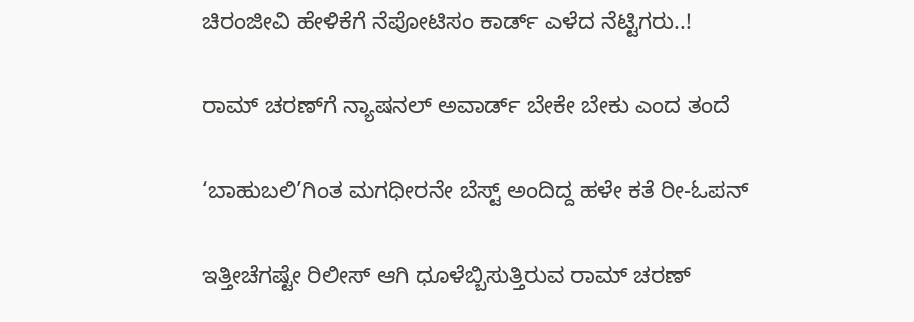ಚಿರಂಜೀವಿ ಹೇಳಿಕೆಗೆ ನೆಪೋಟಿಸಂ ಕಾರ್ಡ್ ಎಳೆದ ನೆಟ್ಟಿಗರು..!

ರಾಮ್ ಚರಣ್‌ಗೆ ನ್ಯಾಷನಲ್ ಅವಾರ್ಡ್ ಬೇಕೇ ಬೇಕು ಎಂದ ತಂದೆ

‘ಬಾಹುಬಲಿ’ಗಿಂತ ಮಗಧೀರನೇ ಬೆಸ್ಟ್ ಅಂದಿದ್ದ ಹಳೇ ಕತೆ ರೀ-ಓಪನ್

ಇತ್ತೀಚೆಗಷ್ಟೇ ರಿಲೀಸ್ ಆಗಿ ಧೂಳೆಬ್ಬಿಸುತ್ತಿರುವ ರಾಮ್ ಚರಣ್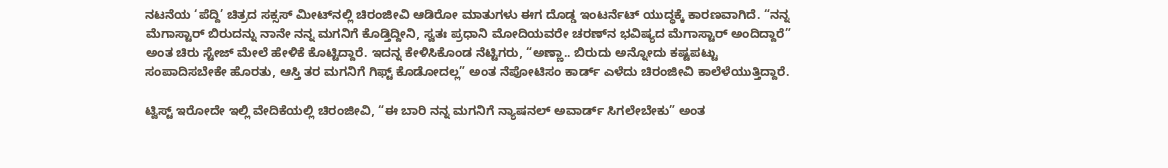ನಟನೆಯ ‘ಪೆದ್ದಿ’ ಚಿತ್ರದ ಸಕ್ಸಸ್ ಮೀಟ್‌ನಲ್ಲಿ ಚಿರಂಜೀವಿ ಆಡಿರೋ ಮಾತುಗಳು ಈಗ ದೊಡ್ಡ ಇಂಟರ್ನೆಟ್ ಯುದ್ಧಕ್ಕೆ ಕಾರಣವಾಗಿದೆ. “ನನ್ನ ಮೆಗಾಸ್ಟಾರ್ ಬಿರುದನ್ನು ನಾನೇ ನನ್ನ ಮಗನಿಗೆ ಕೊಡ್ತಿದ್ದೀನಿ, ಸ್ವತಃ ಪ್ರಧಾನಿ ಮೋದಿಯವರೇ ಚರಣ್‌ನ ಭವಿಷ್ಯದ ಮೆಗಾಸ್ಟಾರ್ ಅಂದಿದ್ದಾರೆ” ಅಂತ ಚಿರು ಸ್ಟೇಜ್ ಮೇಲೆ ಹೇಳಿಕೆ ಕೊಟ್ಟಿದ್ದಾರೆ. ಇದನ್ನ ಕೇಳಿಸಿಕೊಂಡ ನೆಟ್ಟಿಗರು, “ಅಣ್ಣಾ.. ಬಿರುದು ಅನ್ನೋದು ಕಷ್ಟಪಟ್ಟು ಸಂಪಾದಿಸಬೇಕೇ ಹೊರತು, ಆಸ್ತಿ ತರ ಮಗನಿಗೆ ಗಿಫ್ಟ್ ಕೊಡೋದಲ್ಲ” ಅಂತ ನೆಪೋಟಿಸಂ ಕಾರ್ಡ್‌ ಎಳೆದು ಚಿರಂಜೀವಿ ಕಾಲೆಳೆಯುತ್ತಿದ್ದಾರೆ.

ಟ್ವಿಸ್ಟ್ ಇರೋದೇ ಇಲ್ಲಿ ವೇದಿಕೆಯಲ್ಲಿ ಚಿರಂಜೀವಿ, “ಈ ಬಾರಿ ನನ್ನ ಮಗನಿಗೆ ನ್ಯಾಷನಲ್ ಅವಾರ್ಡ್ ಸಿಗಲೇಬೇಕು” ಅಂತ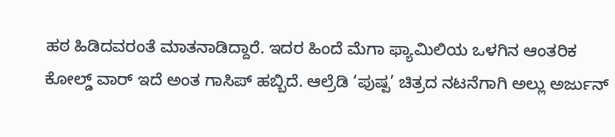ಹಠ ಹಿಡಿದವರಂತೆ ಮಾತನಾಡಿದ್ದಾರೆ. ಇದರ ಹಿಂದೆ ಮೆಗಾ ಫ್ಯಾಮಿಲಿಯ ಒಳಗಿನ ಆಂತರಿಕ ಕೋಲ್ಡ್ ವಾರ್ ಇದೆ ಅಂತ ಗಾಸಿಪ್ ಹಬ್ಬಿದೆ. ಆಲ್ರೆಡಿ ‘ಪುಷ್ಪ’ ಚಿತ್ರದ ನಟನೆಗಾಗಿ ಅಲ್ಲು ಅರ್ಜುನ್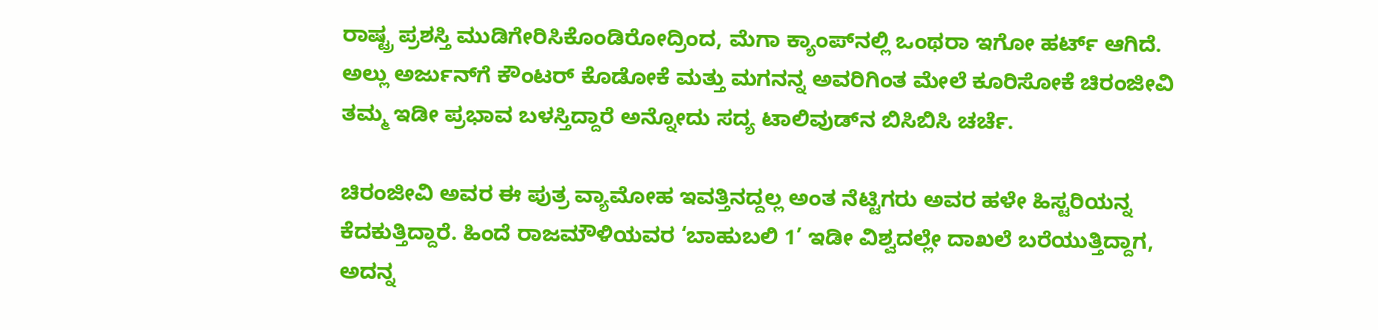ರಾಷ್ಟ್ರ ಪ್ರಶಸ್ತಿ ಮುಡಿಗೇರಿಸಿಕೊಂಡಿರೋದ್ರಿಂದ, ಮೆಗಾ ಕ್ಯಾಂಪ್‌ನಲ್ಲಿ ಒಂಥರಾ ಇಗೋ ಹರ್ಟ್ ಆಗಿದೆ. ಅಲ್ಲು ಅರ್ಜುನ್‌ಗೆ ಕೌಂಟರ್ ಕೊಡೋಕೆ ಮತ್ತು ಮಗನನ್ನ ಅವರಿಗಿಂತ ಮೇಲೆ ಕೂರಿಸೋಕೆ ಚಿರಂಜೀವಿ ತಮ್ಮ ಇಡೀ ಪ್ರಭಾವ ಬಳಸ್ತಿದ್ದಾರೆ ಅನ್ನೋದು ಸದ್ಯ ಟಾಲಿವುಡ್‌ನ ಬಿಸಿಬಿಸಿ ಚರ್ಚೆ.

ಚಿರಂಜೀವಿ ಅವರ ಈ ಪುತ್ರ ವ್ಯಾಮೋಹ ಇವತ್ತಿನದ್ದಲ್ಲ ಅಂತ ನೆಟ್ಟಿಗರು ಅವರ ಹಳೇ ಹಿಸ್ಟರಿಯನ್ನ ಕೆದಕುತ್ತಿದ್ದಾರೆ. ಹಿಂದೆ ರಾಜಮೌಳಿಯವರ ‘ಬಾಹುಬಲಿ 1’ ಇಡೀ ವಿಶ್ವದಲ್ಲೇ ದಾಖಲೆ ಬರೆಯುತ್ತಿದ್ದಾಗ, ಅದನ್ನ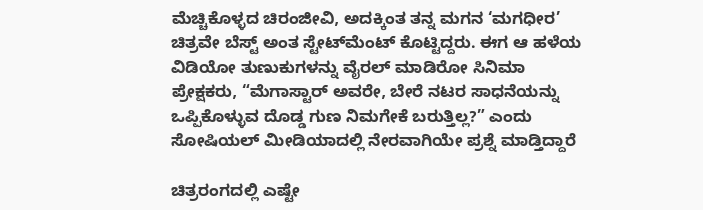ಮೆಚ್ಚಿಕೊಳ್ಳದ ಚಿರಂಜೀವಿ, ಅದಕ್ಕಿಂತ ತನ್ನ ಮಗನ ‘ಮಗಧೀರ’ ಚಿತ್ರವೇ ಬೆಸ್ಟ್ ಅಂತ ಸ್ಟೇಟ್‌ಮೆಂಟ್ ಕೊಟ್ಟಿದ್ದರು. ಈಗ ಆ ಹಳೆಯ ವಿಡಿಯೋ ತುಣುಕುಗಳನ್ನು ವೈರಲ್ ಮಾಡಿರೋ ಸಿನಿಮಾ ಪ್ರೇಕ್ಷಕರು, “ಮೆಗಾಸ್ಟಾರ್ ಅವರೇ, ಬೇರೆ ನಟರ ಸಾಧನೆಯನ್ನು ಒಪ್ಪಿಕೊಳ್ಳುವ ದೊಡ್ಡ ಗುಣ ನಿಮಗೇಕೆ ಬರುತ್ತಿಲ್ಲ?” ಎಂದು ಸೋಷಿಯಲ್ ಮೀಡಿಯಾದಲ್ಲಿ ನೇರವಾಗಿಯೇ ಪ್ರಶ್ನೆ ಮಾಡ್ತಿದ್ದಾರೆ

ಚಿತ್ರರಂಗದಲ್ಲಿ ಎಷ್ಟೇ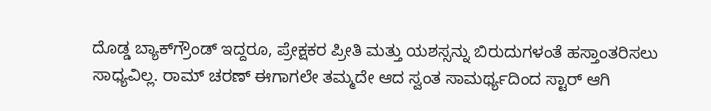ದೊಡ್ಡ ಬ್ಯಾಕ್‌ಗ್ರೌಂಡ್ ಇದ್ದರೂ, ಪ್ರೇಕ್ಷಕರ ಪ್ರೀತಿ ಮತ್ತು ಯಶಸ್ಸನ್ನು ಬಿರುದುಗಳಂತೆ ಹಸ್ತಾಂತರಿಸಲು ಸಾಧ್ಯವಿಲ್ಲ. ರಾಮ್ ಚರಣ್ ಈಗಾಗಲೇ ತಮ್ಮದೇ ಆದ ಸ್ವಂತ ಸಾಮರ್ಥ್ಯದಿಂದ ಸ್ಟಾರ್ ಆಗಿ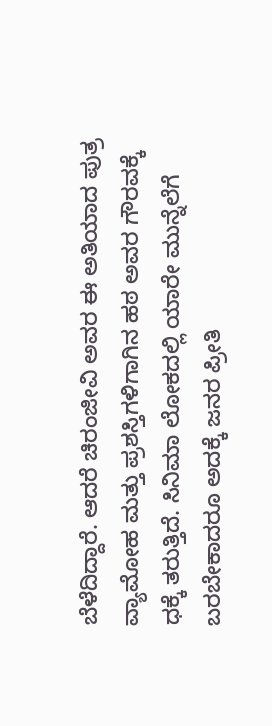ಬೆಳೆದಿದ್ದಾರೆ. ಆದರೆ ಚಿರಂಜೀವಿ ಅವರ ಈ ಅತಿಯಾದ ಪುತ್ರ ವ್ಯಾಮೋಹ ಮತ್ತು ಪ್ರಶಸ್ತಿಗಳಿಗಾಗಿನ ಹಠ ಅವರ ಗೌರವಕ್ಕೆ ಧಕ್ಕೆ ತರುತ್ತಿದೆ. ಸಿನಿಮಾ ಲೋಕದಲ್ಲಿ ಯಾರೇ ಮುನ್ನೆಲೆಗೆ ಬರಬೇಕಾದರೂ ಅದಕ್ಕೆ ಜನರ ಪ್ರೀತಿ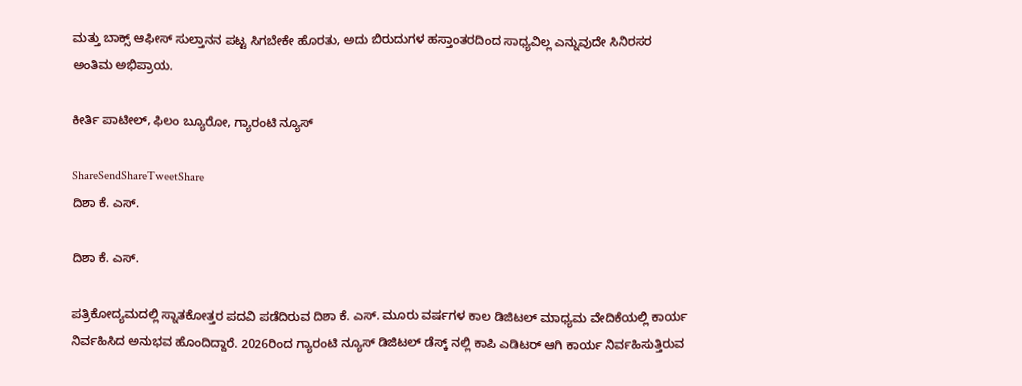ಮತ್ತು ಬಾಕ್ಸ್ ಆಫೀಸ್ ಸುಲ್ತಾನನ ಪಟ್ಟ ಸಿಗಬೇಕೇ ಹೊರತು, ಅದು ಬಿರುದುಗಳ ಹಸ್ತಾಂತರದಿಂದ ಸಾಧ್ಯವಿಲ್ಲ ಎನ್ನುವುದೇ ಸಿನಿರಸರ ಅಂತಿಮ ಅಭಿಪ್ರಾಯ.

ಕೀರ್ತಿ ಪಾಟೀಲ್, ಫಿಲಂ ಬ್ಯೂರೋ, ಗ್ಯಾರಂಟಿ ನ್ಯೂಸ್

ShareSendShareTweetShare
ದಿಶಾ ಕೆ. ಎಸ್.

ದಿಶಾ ಕೆ. ಎಸ್.

ಪತ್ರಿಕೋದ್ಯಮದಲ್ಲಿ ಸ್ನಾತಕೋತ್ತರ ಪದವಿ ಪಡೆದಿರುವ ದಿಶಾ ಕೆ. ಎಸ್. ಮೂರು ವರ್ಷಗಳ ಕಾಲ ಡಿಜಿಟಲ್ ಮಾಧ್ಯಮ ವೇದಿಕೆಯಲ್ಲಿ ಕಾರ್ಯ ನಿರ್ವಹಿಸಿದ ಅನುಭವ ಹೊಂದಿದ್ದಾರೆ. 2026ರಿಂದ ಗ್ಯಾರಂಟಿ ನ್ಯೂಸ್ ಡಿಜಿಟಲ್ ಡೆಸ್ಕ್ ನಲ್ಲಿ ಕಾಪಿ ಎಡಿಟರ್ ಆಗಿ ಕಾರ್ಯ ನಿರ್ವಹಿಸುತ್ತಿರುವ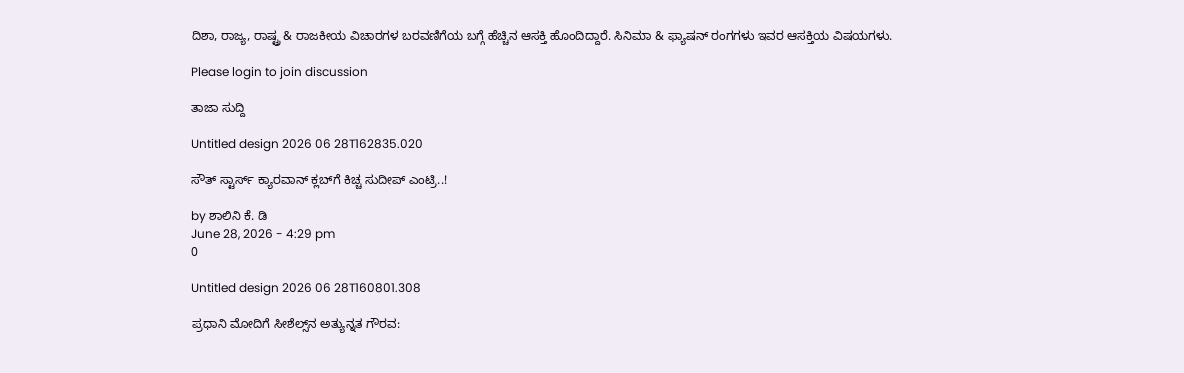ದಿಶಾ, ರಾಜ್ಯ, ರಾಷ್ಟ್ರ & ರಾಜಕೀಯ ವಿಚಾರಗಳ ಬರವಣಿಗೆಯ ಬಗ್ಗೆ ಹೆಚ್ಚಿನ ಆಸಕ್ತಿ ಹೊಂದಿದ್ದಾರೆ. ಸಿನಿಮಾ & ಫ್ಯಾಷನ್ ರಂಗಗಳು ಇವರ ಆಸಕ್ತಿಯ ವಿಷಯಗಳು.

Please login to join discussion

ತಾಜಾ ಸುದ್ದಿ

Untitled design 2026 06 28T162835.020

ಸೌತ್ ಸ್ಟಾರ್ಸ್ ಕ್ಯಾರವಾನ್ ಕ್ಲಬ್‌ಗೆ ಕಿಚ್ಚ ಸುದೀಪ್ ಎಂಟ್ರಿ..!

by ಶಾಲಿನಿ ಕೆ. ಡಿ
June 28, 2026 - 4:29 pm
0

Untitled design 2026 06 28T160801.308

ಪ್ರಧಾನಿ ಮೋದಿಗೆ ಸೀಶೆಲ್ಸ್‌‌ನ ಅತ್ಯುನ್ನತ ಗೌರವ: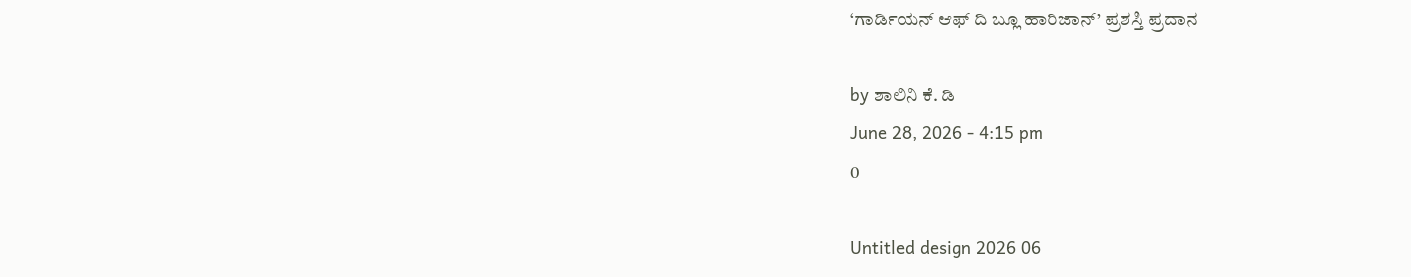‘ಗಾರ್ಡಿಯನ್ ಆಫ್ ದಿ ಬ್ಲೂ ಹಾರಿಜಾನ್’ ಪ್ರಶಸ್ತಿ ಪ್ರದಾನ

by ಶಾಲಿನಿ ಕೆ. ಡಿ
June 28, 2026 - 4:15 pm
0

Untitled design 2026 06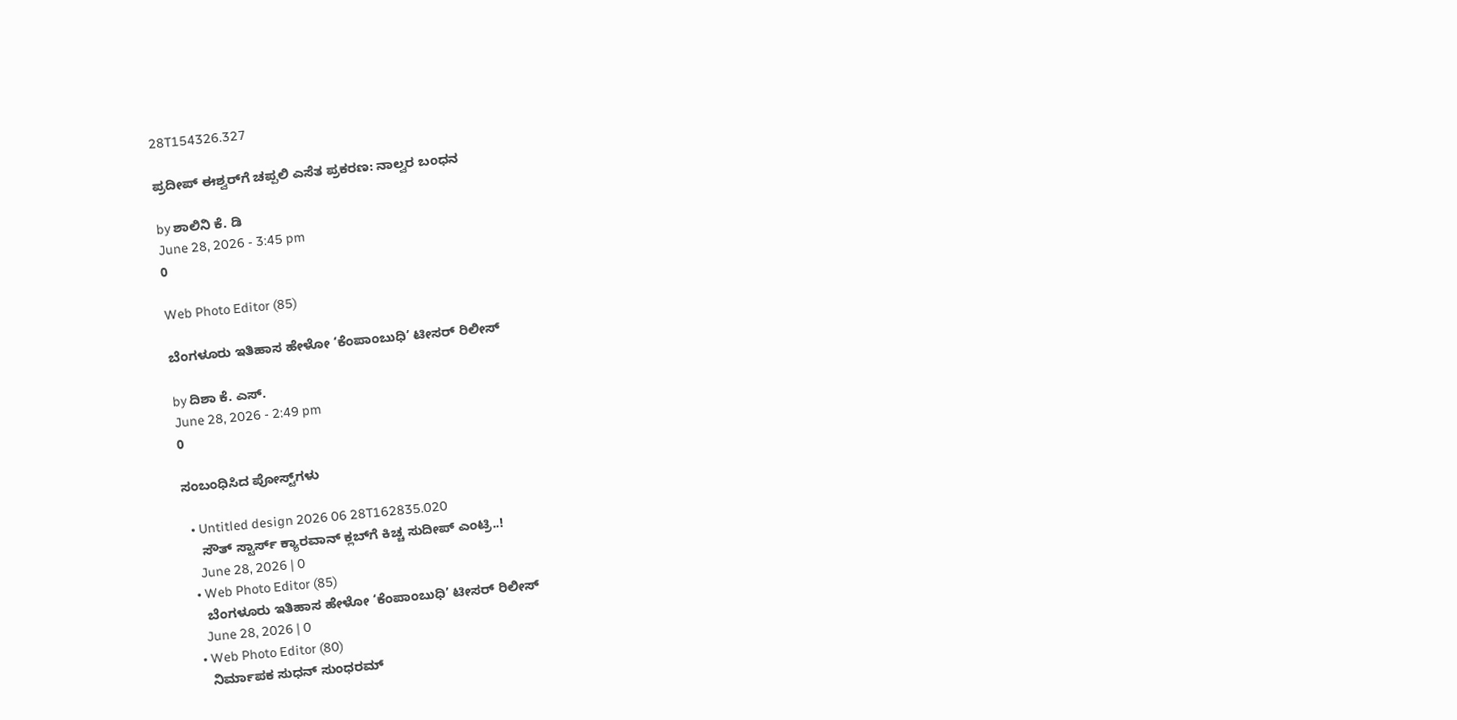28T154326.327

ಪ್ರದೀಪ್ ಈಶ್ವರ್‌ಗೆ ಚಪ್ಪಲಿ ಎಸೆತ ಪ್ರಕರಣ: ನಾಲ್ವರ ಬಂಧನ

by ಶಾಲಿನಿ ಕೆ. ಡಿ
June 28, 2026 - 3:45 pm
0

Web Photo Editor (85)

ಬೆಂಗಳೂರು ಇತಿಹಾಸ ಹೇಳೋ ‘ಕೆಂಪಾಂಬುಧಿ’ ಟೀಸರ್ ರಿಲೀಸ್

by ದಿಶಾ ಕೆ. ಎಸ್.
June 28, 2026 - 2:49 pm
0

ಸಂಬಂಧಿಸಿದ ಪೋಸ್ಟ್‌ಗಳು

  • Untitled design 2026 06 28T162835.020
    ಸೌತ್ ಸ್ಟಾರ್ಸ್ ಕ್ಯಾರವಾನ್ ಕ್ಲಬ್‌ಗೆ ಕಿಚ್ಚ ಸುದೀಪ್ ಎಂಟ್ರಿ..!
    June 28, 2026 | 0
  • Web Photo Editor (85)
    ಬೆಂಗಳೂರು ಇತಿಹಾಸ ಹೇಳೋ ‘ಕೆಂಪಾಂಬುಧಿ’ ಟೀಸರ್ ರಿಲೀಸ್
    June 28, 2026 | 0
  • Web Photo Editor (80)
    ನಿರ್ಮಾಪಕ ಸುಧನ್ ಸುಂಧರಮ್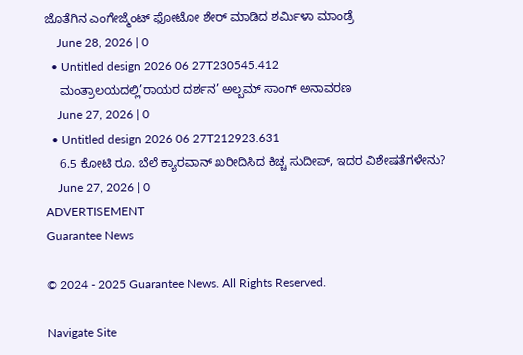ಜೊತೆಗಿನ ಎಂಗೇಜ್ಮೆಂಟ್ ಫೋಟೋ ಶೇರ್ ಮಾಡಿದ ಶರ್ಮಿಳಾ ಮಾಂಡ್ರೆ
    June 28, 2026 | 0
  • Untitled design 2026 06 27T230545.412
    ಮಂತ್ರಾಲಯದಲ್ಲಿ’ರಾಯರ ದರ್ಶನ’ ಅಲ್ಬಮ್ ಸಾಂಗ್ ಅನಾವರಣ
    June 27, 2026 | 0
  • Untitled design 2026 06 27T212923.631
    6.5 ಕೋಟಿ ರೂ. ಬೆಲೆ ಕ್ಯಾರವಾನ್‌ ಖರೀದಿಸಿದ ಕಿಚ್ಚ ಸುದೀಪ್, ಇದರ ವಿಶೇಷತೆಗಳೇನು?
    June 27, 2026 | 0
ADVERTISEMENT
Guarantee News

© 2024 - 2025 Guarantee News. All Rights Reserved.

Navigate Site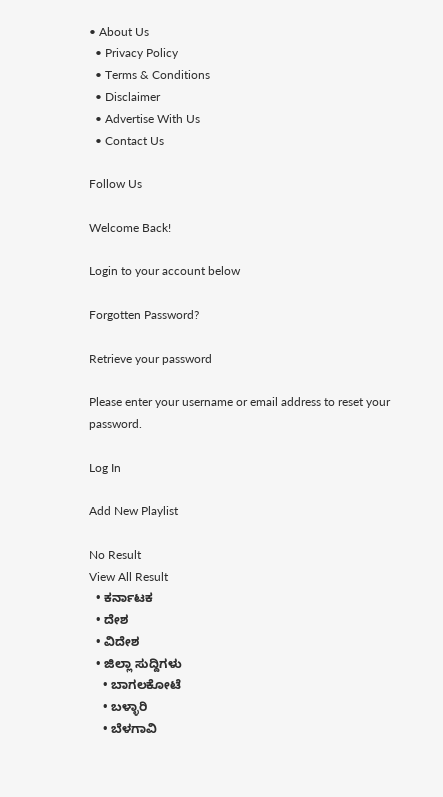• About Us
  • Privacy Policy
  • Terms & Conditions
  • Disclaimer
  • Advertise With Us
  • Contact Us

Follow Us

Welcome Back!

Login to your account below

Forgotten Password?

Retrieve your password

Please enter your username or email address to reset your password.

Log In

Add New Playlist

No Result
View All Result
  • ಕರ್ನಾಟಕ
  • ದೇಶ
  • ವಿದೇಶ
  • ಜಿಲ್ಲಾ ಸುದ್ದಿಗಳು
    • ಬಾಗಲಕೋಟೆ
    • ಬಳ್ಳಾರಿ
    • ಬೆಳಗಾವಿ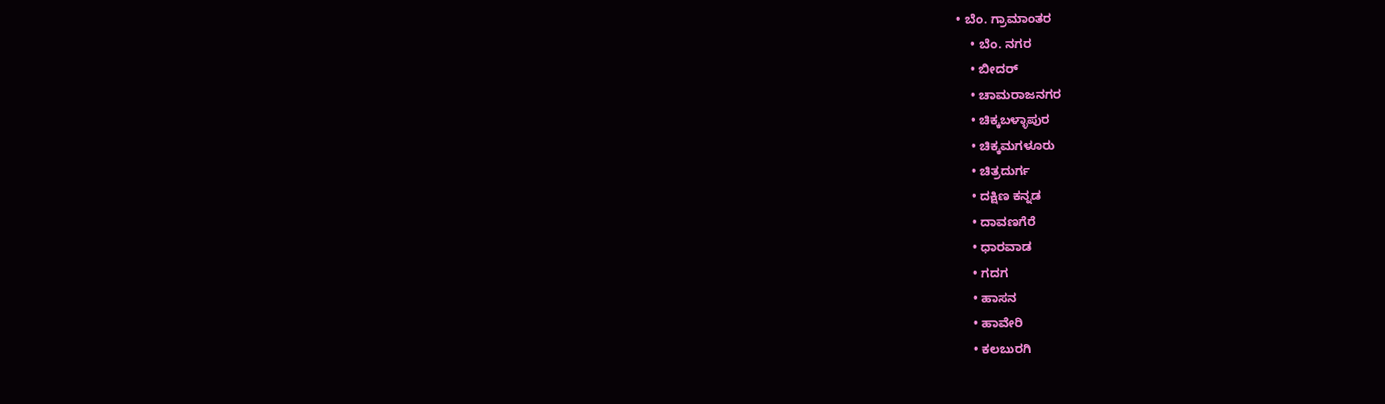• ಬೆಂ. ಗ್ರಾಮಾಂತರ
    • ಬೆಂ. ನಗರ
    • ಬೀದರ್
    • ಚಾಮರಾಜನಗರ
    • ಚಿಕ್ಕಬಳ್ಳಾಪುರ
    • ಚಿಕ್ಕಮಗಳೂರು
    • ಚಿತ್ರದುರ್ಗ
    • ದಕ್ಷಿಣ ಕನ್ನಡ
    • ದಾವಣಗೆರೆ
    • ಧಾರವಾಡ
    • ಗದಗ
    • ಹಾಸನ
    • ಹಾವೇರಿ
    • ಕಲಬುರಗಿ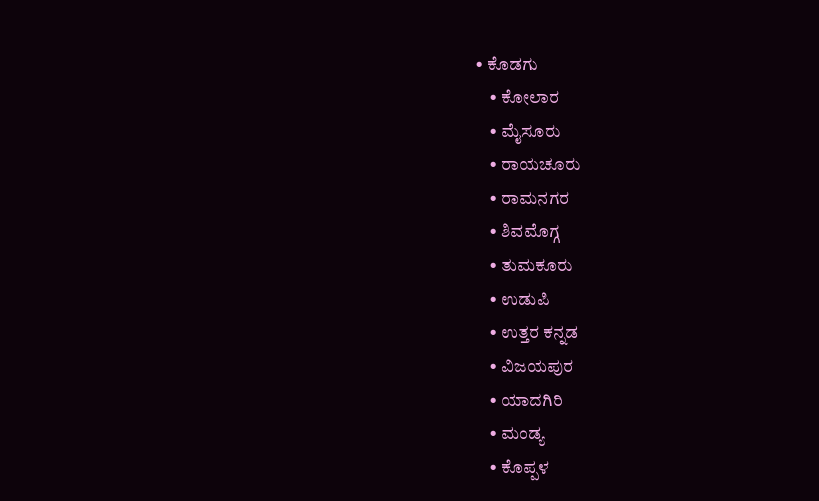• ಕೊಡಗು
    • ಕೋಲಾರ
    • ಮೈಸೂರು
    • ರಾಯಚೂರು
    • ರಾಮನಗರ
    • ಶಿವಮೊಗ್ಗ
    • ತುಮಕೂರು
    • ಉಡುಪಿ
    • ಉತ್ತರ ಕನ್ನಡ
    • ವಿಜಯಪುರ
    • ಯಾದಗಿರಿ
    • ಮಂಡ್ಯ
    • ಕೊಪ್ಪಳ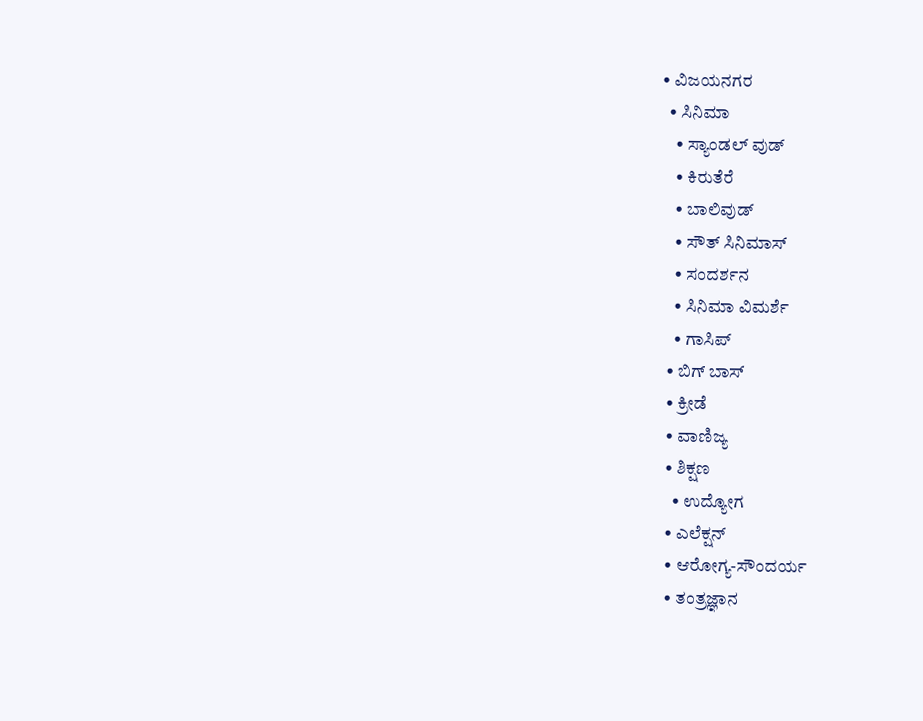• ವಿಜಯನಗರ
  • ಸಿನಿಮಾ
    • ಸ್ಯಾಂಡಲ್ ವುಡ್
    • ಕಿರುತೆರೆ
    • ಬಾಲಿವುಡ್
    • ಸೌತ್ ಸಿನಿಮಾಸ್
    • ಸಂದರ್ಶನ
    • ಸಿನಿಮಾ ವಿಮರ್ಶೆ
    • ಗಾಸಿಪ್
  • ಬಿಗ್ ಬಾಸ್
  • ಕ್ರೀಡೆ
  • ವಾಣಿಜ್ಯ
  • ಶಿಕ್ಷಣ
    • ಉದ್ಯೋಗ
  • ಎಲೆಕ್ಷನ್
  • ಆರೋಗ್ಯ-ಸೌಂದರ್ಯ
  • ತಂತ್ರಜ್ಞಾನ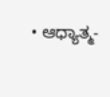• ಆಧ್ಯಾತ್ಮ-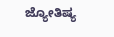ಜ್ಯೋತಿಷ್ಯ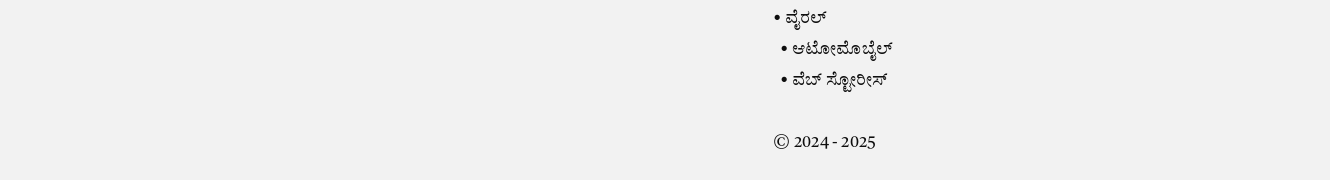• ವೈರಲ್
  • ಆಟೋಮೊಬೈಲ್
  • ವೆಬ್ ಸ್ಟೋರೀಸ್

© 2024 - 2025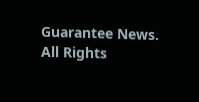Guarantee News. All Rights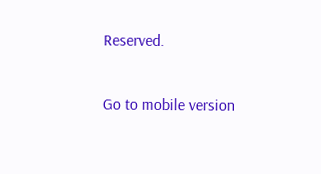Reserved.

Go to mobile version